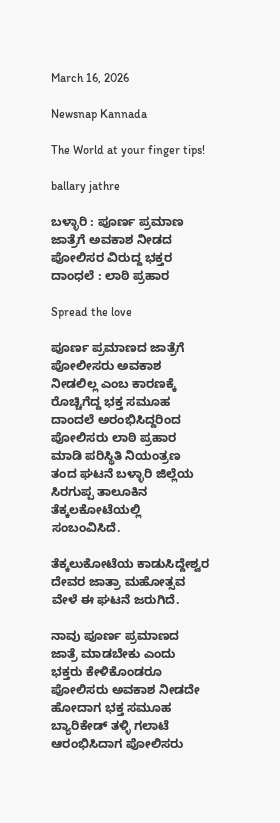March 16, 2026

Newsnap Kannada

The World at your finger tips!

ballary jathre

ಬಳ್ಳಾರಿ : ಪೂರ್ಣ ಪ್ರಮಾಣ ಜಾತ್ರೆಗೆ ಅವಕಾಶ ನೀಡದ ಪೋಲಿಸರ ವಿರುದ್ದ ಭಕ್ತರ ದಾಂಧಲೆ : ಲಾಠಿ ಪ್ರಹಾರ

Spread the love

ಪೂರ್ಣ ಪ್ರಮಾಣದ ಜಾತ್ರೆಗೆ ಪೋಲೀಸರು ಅವಕಾಶ ನೀಡಲಿಲ್ಲ ಎಂಬ ಕಾರಣಕ್ಕೆ ರೊಚ್ಚಿಗೆದ್ದ ಭಕ್ತ ಸಮೂಹ ದಾಂದಲೆ ಅರಂಭಿಸಿದ್ದರಿಂದ ಪೋಲಿಸರು ಲಾಠಿ ಪ್ರಹಾರ ಮಾಡಿ ಪರಿಸ್ಥಿತಿ ನಿಯಂತ್ರಣ ತಂದ ಘಟನೆ ಬಳ್ಳಾರಿ ಜಿಲ್ಲೆಯ ಸಿರಗುಪ್ಪ ತಾಲೂಕಿನ ತೆಕ್ಕಲಕೋಟೆಯಲ್ಲಿ ಸಂಬಂವಿಸಿದೆ.

ತೆಕ್ಕಲುಕೋಟೆಯ ಕಾಡುಸಿದ್ದೇಶ್ವರ ದೇವರ ಜಾತ್ರಾ ಮಹೋತ್ಸವ ವೇಳೆ ಈ ಘಟನೆ ಜರುಗಿದೆ.

ನಾವು ಪೂರ್ಣ ಪ್ರಮಾಣದ ಜಾತ್ರೆ ಮಾಡಬೇಕು ಎಂದು ಭಕ್ತರು ಕೇಳಿಕೊಂಡರೂ ಪೋಲಿಸರು ಅವಕಾಶ ನೀಡದೇ ಹೋದಾಗ ಭಕ್ತ ಸಮೂಹ ಬ್ಯಾರಿಕೇಡ್ ತಳ್ಳಿ ಗಲಾಟೆ ಆರಂಭಿಸಿದಾಗ ಪೋಲಿಸರು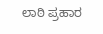ಲಾಠಿ ಪ್ರಹಾರ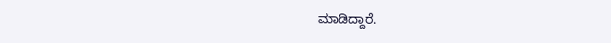ಮಾಡಿದ್ದಾರೆ.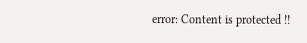error: Content is protected !!